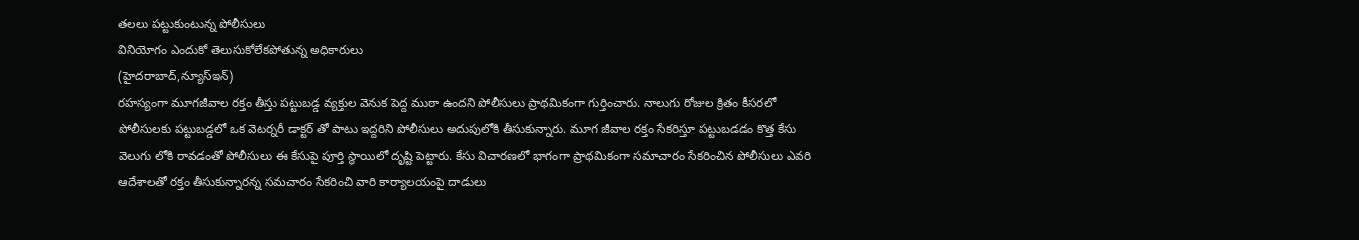తలలు పట్టుకుంటున్న పోలీసులు
వినియోగం ఎందుకో తెలుసుకోలేకపోతున్న అధికారులు
(హైదరాబాద్,న్యూస్ఇన్)
రహస్యంగా మూగజీవాల రక్తం తీస్తు పట్టుబడ్డ వ్యక్తుల వెనుక పెద్ద ముఠా ఉందని పోలీసులు ప్రాథమికంగా గుర్తించారు. నాలుగు రోజుల క్రితం కీసరలో పోలీసులకు పట్టుబడ్డలో ఒక వెటర్నరీ డాక్టర్ తో పాటు ఇద్దరిని పోలీసులు అదుపులోకి తీసుకున్నారు. మూగ జీవాల రక్తం సేకరిస్తూ పట్టుబడడం కొత్త కేసు వెలుగు లోకి రావడంతో పోలీసులు ఈ కేసుపై పూర్తి స్థాయిలో దృష్టి పెట్టారు. కేసు విచారణలో భాగంగా ప్రాథమికంగా సమాచారం సేకరించిన పోలీసులు ఎవరి ఆదేశాలతో రక్తం తీసుకున్నారన్న సమచారం సేకరించి వారి కార్యాలయంపై దాడులు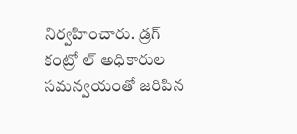నిర్వహించారు. డ్రగ్ కంట్రో ల్ అధికారుల సమన్వయంతో జరిపిన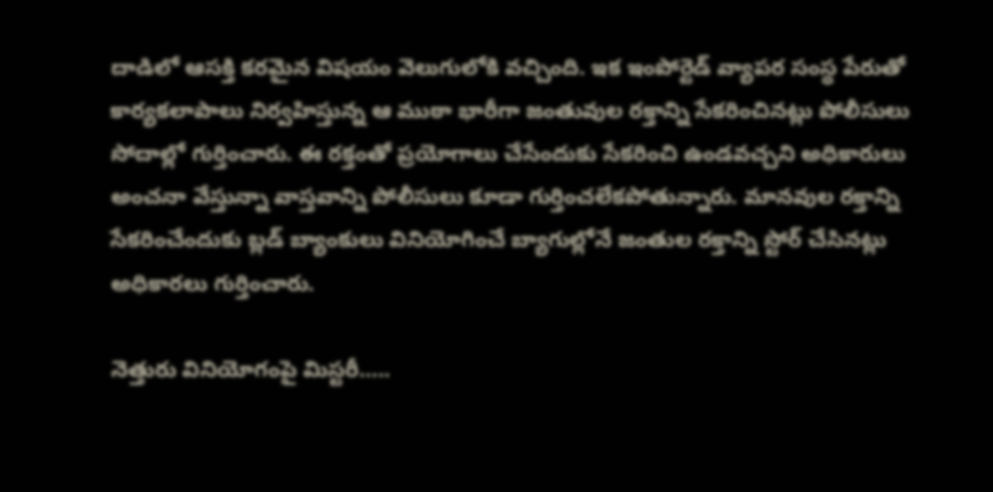దాడిలో ఆసక్తి కరమైన విషయం వెలుగులోకి వచ్చింది. ఇక ఇంపోర్టెడ్ వ్యాపర సంస్థ పేరుతో కార్యకలాపాలు నిర్వహిస్తున్న ఆ ముఠా భారీగా జంతువుల రక్తాన్ని సేకరించినట్లు పోలీసులు సోదాల్లో గుర్తించారు. ఈ రక్తంతో ప్రయోగాలు చేసేందుకు సేకరించి ఉండవచ్చని అధికారులు అంచనా వేస్తున్నా వాస్తవాన్ని పోలీసులు కూడా గుర్తించలేకపోతున్నారు. మానవుల రక్తాన్ని సేకరించేందుకు బ్లడ్ బ్యాంకులు వినియోగించే బ్యాగుల్లోనే జంతుల రక్తాన్ని స్టోర్ చేసినట్లు అధికారలు గుర్తించారు.

నెత్తురు వినియోగంపై మిస్టరీ…..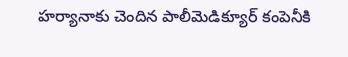హర్యానాకు చెందిన పాలీమెడిక్యూర్ కంపెనీకి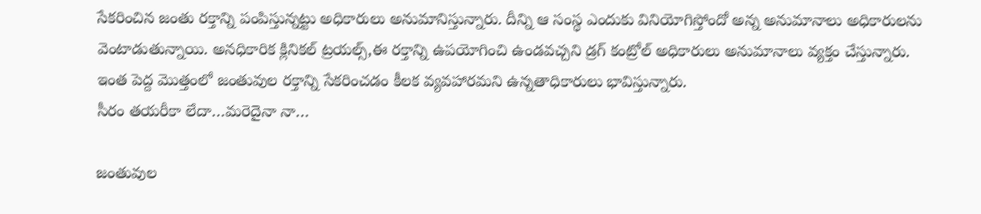సేకరించిన జంతు రక్తాన్ని పంపిస్తున్నట్టు అధికారులు అనుమానిస్తున్నారు. దీన్ని ఆ సంస్థ ఎందుకు వినియోగిస్తోందో అన్న అనుమానాలు అధికారులను వెంటాడుతున్నాయి. అనధికారిక క్లినికల్ ట్రయల్స్,ఈ రక్తాన్ని ఉపయోగించి ఉండవచ్చని డ్రగ్ కంట్రోల్ అధికారులు అనుమానాలు వ్యక్తం చేస్తున్నారు. ఇంత పెద్ద మొత్తంలో జంతువుల రక్తాన్ని సేకరించడం కీలక వ్యవహారమని ఉన్నతాధికారులు భావిస్తున్నారు.
సీరం తయరీకా లేదా…మరెదైనా నా…

జంతువుల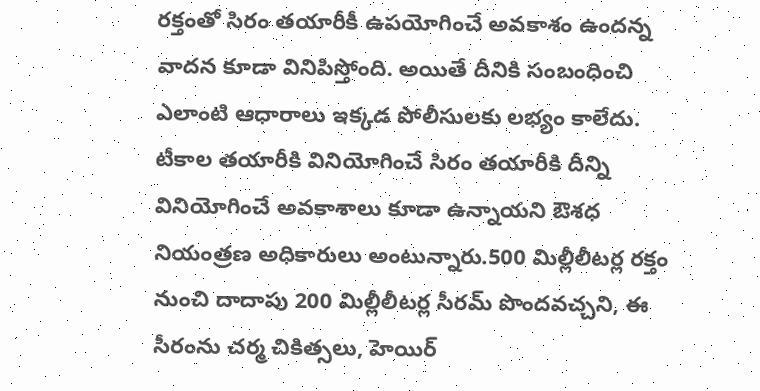రక్తంతో సిరం తయారీకీ ఉపయోగించే అవకాశం ఉందన్న వాదన కూడా వినిపిస్తోంది. అయితే దీనికి సంబంధించి ఎలాంటి ఆధారాలు ఇక్కడ పోలీసులకు లభ్యం కాలేదు. టీకాల తయారీకి వినియోగించే సిరం తయారీకి దీన్ని వినియోగించే అవకాశాలు కూడా ఉన్నాయని ఔశధ నియంత్రణ అధికారులు అంటున్నారు.500 మిల్లీలీటర్ల రక్తం నుంచి దాదాపు 200 మిల్లీలీటర్ల సీరమ్ పొందవచ్చని, ఈ సీరంను చర్మ చికిత్సలు, హెయిర్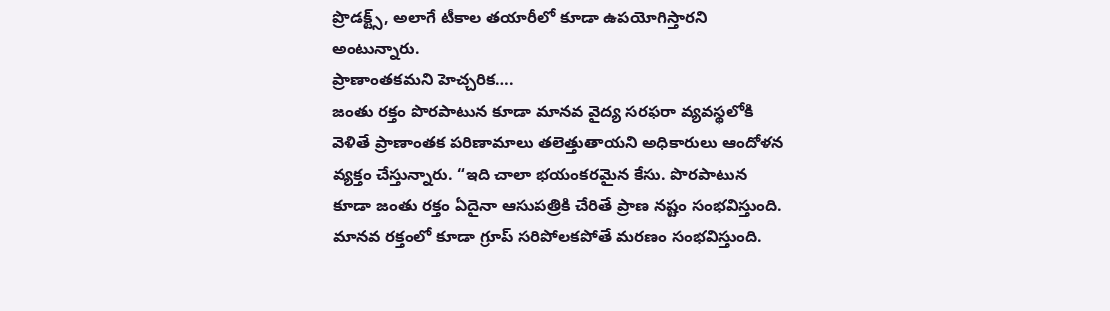ప్రొడక్ట్స్, అలాగే టీకాల తయారీలో కూడా ఉపయోగిస్తారని అంటున్నారు.
ప్రాణాంతకమని హెచ్చరిక….
జంతు రక్తం పొరపాటున కూడా మానవ వైద్య సరఫరా వ్యవస్థలోకి వెళితే ప్రాణాంతక పరిణామాలు తలెత్తుతాయని అధికారులు ఆందోళన వ్యక్తం చేస్తున్నారు. “ఇది చాలా భయంకరమైన కేసు. పొరపాటున కూడా జంతు రక్తం ఏదైనా ఆసుపత్రికి చేరితే ప్రాణ నష్టం సంభవిస్తుంది. మానవ రక్తంలో కూడా గ్రూప్ సరిపోలకపోతే మరణం సంభవిస్తుంది.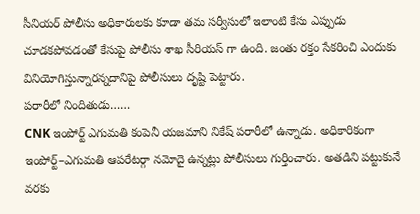సీనియర్ పోలీసు అధికారులకు కూడా తమ సర్వీసులో ఇలాంటి కేసు ఎప్పుడు చూడకపోవడంతో కేసుపై పోలీసు శాఖ సీరియస్ గా ఉంది. జంతు రక్తం సేకరించి ఎందుకు వినియోగిస్తున్నారన్నదానిపై పోలీసులు దృష్టి పెట్టారు.
పరారీలో నిందితుడు……
CNK ఇంపోర్ట్ ఎగుమతి కంపెనీ యజమాని నికేష్ పరారీలో ఉన్నాడు. అధికారికంగా ఇంపోర్ట్–ఎగుమతి ఆపరేటర్గా నమోదై ఉన్నట్లు పోలీసులు గుర్తించారు. అతడిని పట్టుకునే వరకు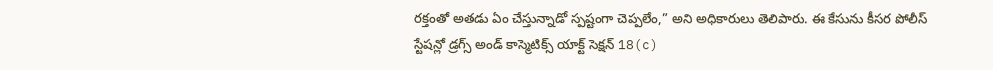రక్తంతో అతడు ఏం చేస్తున్నాడో స్పష్టంగా చెప్పలేం,” అని అధికారులు తెలిపారు. ఈ కేసును కీసర పోలీస్ స్టేషన్లో డ్రగ్స్ అండ్ కాస్మెటిక్స్ యాక్ట్ సెక్షన్ 18(c)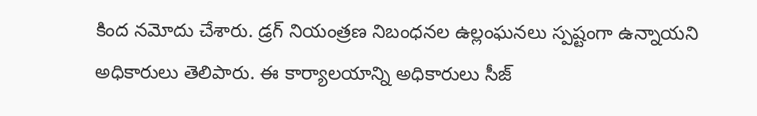కింద నమోదు చేశారు. డ్రగ్ నియంత్రణ నిబంధనల ఉల్లంఘనలు స్పష్టంగా ఉన్నాయని అధికారులు తెలిపారు. ఈ కార్యాలయాన్ని అధికారులు సీజ్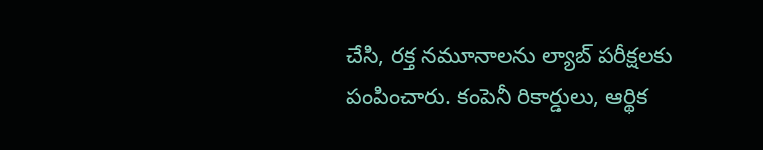చేసి, రక్త నమూనాలను ల్యాబ్ పరీక్షలకు పంపించారు. కంపెనీ రికార్డులు, ఆర్థిక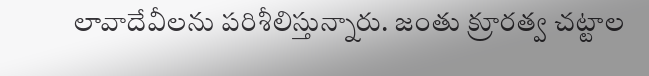లావాదేవీలను పరిశీలిస్తున్నారు. జంతు క్రూరత్వ చట్టాల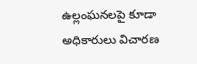ఉల్లంఘనలపై కూడా అధికారులు విచారణ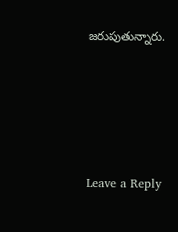జరుపుతున్నారు.






Leave a Reply